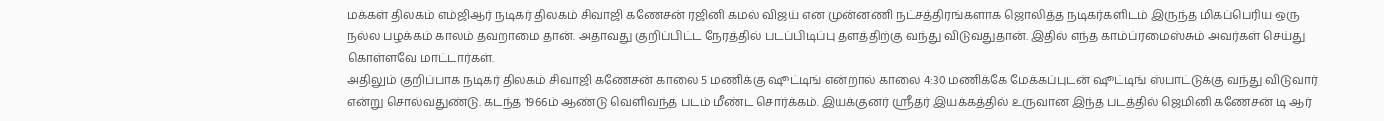மக்கள் திலகம் எம்ஜிஆர் நடிகர் திலகம் சிவாஜி கணேசன் ரஜினி கமல் விஜய் என முன்னணி நட்சத்திரங்களாக ஜொலித்த நடிகர்களிடம் இருந்த மிகப்பெரிய ஒரு நல்ல பழக்கம் காலம் தவறாமை தான். அதாவது குறிப்பிட்ட நேரத்தில் படப்பிடிப்பு தளத்திற்கு வந்து விடுவதுதான். இதில் எந்த காம்ப்ரமைஸ்சும் அவர்கள் செய்து கொள்ளவே மாட்டார்கள்.
அதிலும் குறிப்பாக நடிகர் திலகம் சிவாஜி கணேசன் காலை 5 மணிக்கு ஷூட்டிங் என்றால் காலை 4:30 மணிக்கே மேக்கப்புடன் ஷூட்டிங் ஸ்பாட்டுக்கு வந்து விடுவார் என்று சொல்வதுண்டு. கடந்த 1966ம் ஆண்டு வெளிவந்த படம் மீண்ட சொர்க்கம். இயக்குனர் ஸ்ரீதர் இயக்கத்தில் உருவான இந்த படத்தில் ஜெமினி கணேசன் டி ஆர்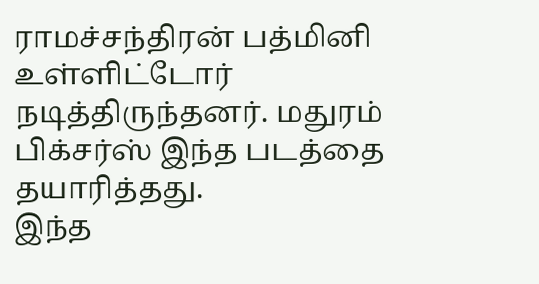ராமச்சந்திரன் பத்மினி உள்ளிட்டோர் நடித்திருந்தனர். மதுரம் பிக்சர்ஸ் இந்த படத்தை தயாரித்தது.
இந்த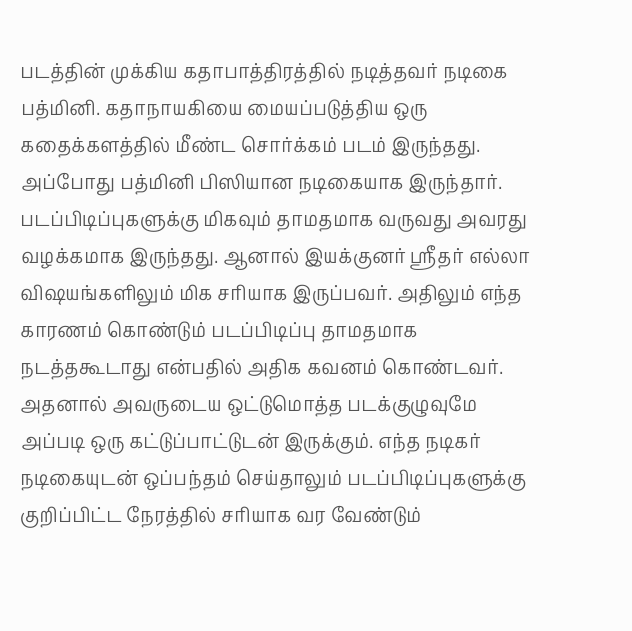படத்தின் முக்கிய கதாபாத்திரத்தில் நடித்தவர் நடிகை பத்மினி. கதாநாயகியை மையப்படுத்திய ஒரு கதைக்களத்தில் மீண்ட சொர்க்கம் படம் இருந்தது. அப்போது பத்மினி பிஸியான நடிகையாக இருந்தார். படப்பிடிப்புகளுக்கு மிகவும் தாமதமாக வருவது அவரது வழக்கமாக இருந்தது. ஆனால் இயக்குனர் ஸ்ரீதர் எல்லா விஷயங்களிலும் மிக சரியாக இருப்பவர். அதிலும் எந்த காரணம் கொண்டும் படப்பிடிப்பு தாமதமாக நடத்தகூடாது என்பதில் அதிக கவனம் கொண்டவர்.
அதனால் அவருடைய ஒட்டுமொத்த படக்குழுவுமே அப்படி ஒரு கட்டுப்பாட்டுடன் இருக்கும். எந்த நடிகர் நடிகையுடன் ஒப்பந்தம் செய்தாலும் படப்பிடிப்புகளுக்கு குறிப்பிட்ட நேரத்தில் சரியாக வர வேண்டும்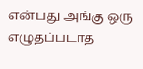என்பது அங்கு ஒரு எழுதப்படாத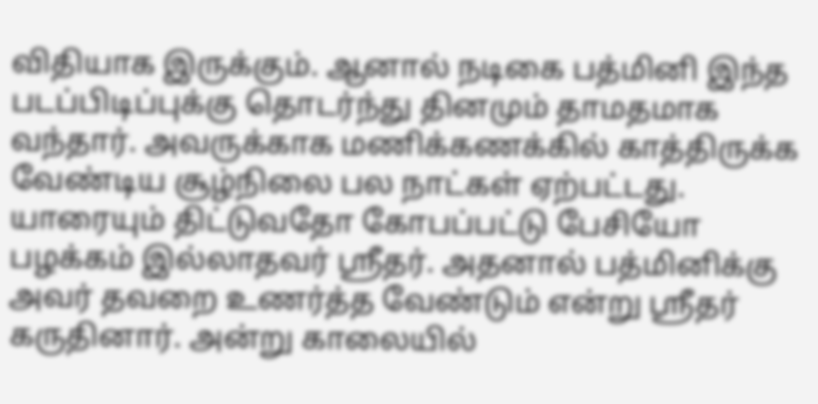விதியாக இருக்கும். ஆனால் நடிகை பத்மினி இந்த படப்பிடிப்புக்கு தொடர்ந்து தினமும் தாமதமாக வந்தார். அவருக்காக மணிக்கணக்கில் காத்திருக்க வேண்டிய சூழ்நிலை பல நாட்கள் ஏற்பட்டது.
யாரையும் திட்டுவதோ கோபப்பட்டு பேசியோ பழக்கம் இல்லாதவர் ஸ்ரீதர். அதனால் பத்மினிக்கு அவர் தவறை உணர்த்த வேண்டும் என்று ஸ்ரீதர் கருதினார். அன்று காலையில்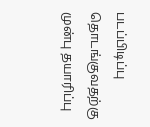படப்பிடிப்பு தொடங்குவதற்கு முன்பு தயாரிப்பு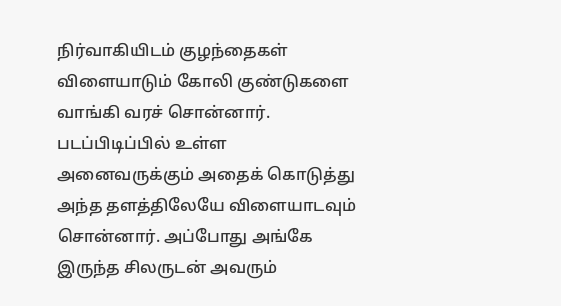நிர்வாகியிடம் குழந்தைகள் விளையாடும் கோலி குண்டுகளை வாங்கி வரச் சொன்னார். படப்பிடிப்பில் உள்ள அனைவருக்கும் அதைக் கொடுத்து அந்த தளத்திலேயே விளையாடவும் சொன்னார். அப்போது அங்கே இருந்த சிலருடன் அவரும்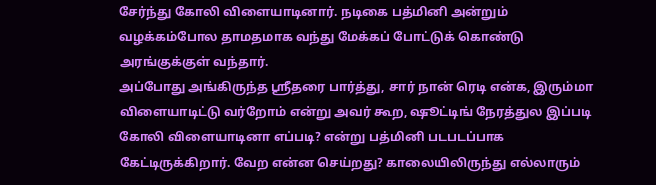சேர்ந்து கோலி விளையாடினார். நடிகை பத்மினி அன்றும் வழக்கம்போல தாமதமாக வந்து மேக்கப் போட்டுக் கொண்டு அரங்குக்குள் வந்தார்.
அப்போது அங்கிருந்த ஸ்ரீதரை பார்த்து, சார் நான் ரெடி என்க, இரும்மா விளையாடிட்டு வர்றோம் என்று அவர் கூற, ஷூட்டிங் நேரத்துல இப்படி கோலி விளையாடினா எப்படி? என்று பத்மினி படபடப்பாக கேட்டிருக்கிறார். வேற என்ன செய்றது? காலையிலிருந்து எல்லாரும்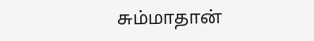சும்மாதான்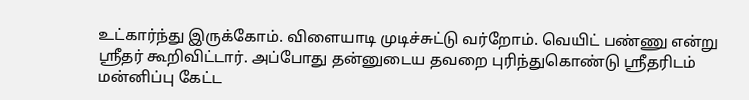உட்கார்ந்து இருக்கோம். விளையாடி முடிச்சுட்டு வர்றோம். வெயிட் பண்ணு என்று ஸ்ரீதர் கூறிவிட்டார். அப்போது தன்னுடைய தவறை புரிந்துகொண்டு ஸ்ரீதரிடம் மன்னிப்பு கேட்ட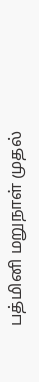பத்மினி மறுநாள் முதல்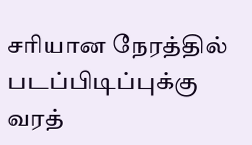சரியான நேரத்தில் படப்பிடிப்புக்கு வரத்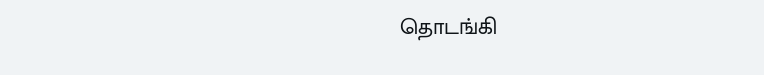தொடங்கி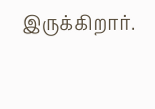இருக்கிறார்.